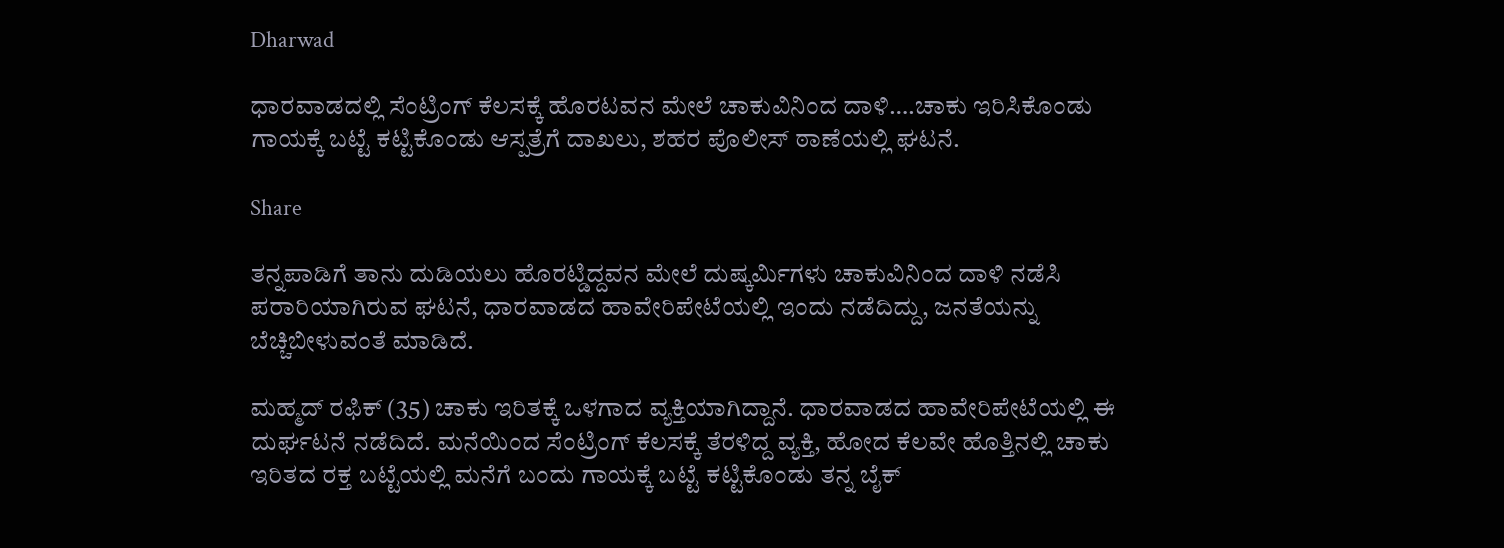Dharwad

ಧಾರವಾಡದಲ್ಲಿ ಸೆಂಟ್ರಿಂಗ್ ಕೆಲಸಕ್ಕೆ ಹೊರಟವನ ಮೇಲೆ ಚಾಕುವಿನಿಂದ ದಾಳಿ….ಚಾಕು ಇರಿಸಿಕೊಂಡು ಗಾಯಕ್ಕೆ ಬಟ್ಟೆ ಕಟ್ಟಿಕೊಂಡು ಆಸ್ಪತ್ರೆಗೆ ದಾಖಲು, ಶಹರ ಪೊಲೀಸ್ ಠಾಣೆಯಲ್ಲಿ ಘಟನೆ.

Share

ತನ್ನಪಾಡಿಗೆ ತಾನು ದುಡಿಯಲು ಹೊರಟ್ಡಿದ್ದವನ ಮೇಲೆ ದುಷ್ಕರ್ಮಿಗಳು ಚಾಕುವಿನಿಂದ ದಾಳಿ ನಡೆಸಿ ಪರಾರಿಯಾಗಿರುವ ಘಟನೆ, ಧಾರವಾಡದ ಹಾವೇರಿಪೇಟೆಯಲ್ಲಿ ಇಂದು ನಡೆದಿದ್ದು, ಜನತೆಯನ್ನು ಬೆಚ್ಚಿಬೀಳುವಂತೆ ಮಾಡಿದೆ.

ಮಹ್ಮದ್ ರಫಿಕ್ (35) ಚಾಕು ಇರಿತಕ್ಕೆ ಒಳಗಾದ ವ್ಯಕ್ತಿಯಾಗಿದ್ದಾನೆ. ಧಾರವಾಡದ ಹಾವೇರಿಪೇಟೆಯಲ್ಲಿ ಈ ದುರ್ಘಟನೆ ನಡೆದಿದೆ. ಮನೆಯಿಂದ ಸೆಂಟ್ರಿಂಗ್ ಕೆಲಸಕ್ಕೆ ತೆರಳಿದ್ದ ವ್ಯಕ್ತಿ, ಹೋದ ಕೆಲವೇ ಹೊತ್ತಿನಲ್ಲಿ ಚಾಕು ಇರಿತದ ರಕ್ತ ಬಟ್ಟೆಯಲ್ಲಿ ಮನೆಗೆ ಬಂದು ಗಾಯಕ್ಕೆ ಬಟ್ಟೆ ಕಟ್ಟಿಕೊಂಡು ತನ್ನ ಬೈಕ್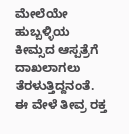ಮೇಲೆಯೇ ಹುಬ್ಬಳ್ಳಿಯ ಕೀಮ್ಸದ ಆಸ್ಪತ್ರೆಗೆ ದಾಖಲಾಗಲು ತೆರಳುತ್ತಿದ್ದನಂತೆ. ಈ ವೇಳೆ ತೀವ್ರ ರಕ್ತ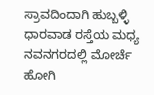ಸ್ರಾವದಿಂದಾಗಿ ಹುಬ್ಬಳ್ಳಿ ಧಾರವಾಡ ರಸ್ತೆಯ ಮಧ್ಯ ನವನಗರದಲ್ಲಿ ಮೋರ್ಚೆ ಹೋಗಿ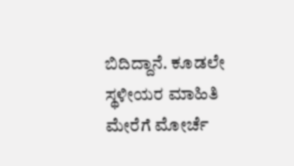ಬಿದಿದ್ದಾನೆ. ಕೂಡಲೇ ಸ್ಥಳೀಯರ ಮಾಹಿತಿ ಮೇರೆಗೆ ಮೋರ್ಚೆ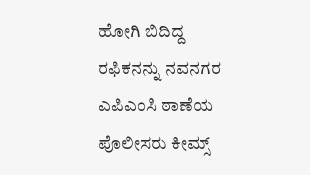ಹೋಗಿ ಬಿದಿದ್ದ ರಫಿಕನನ್ನು ನವನಗರ ಎಪಿಎಂಸಿ ಠಾಣೆಯ ಪೊಲೀಸರು ಕೀಮ್ಸ್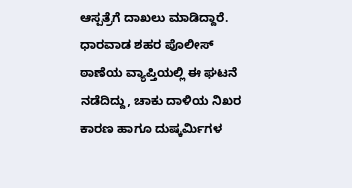ಆಸ್ಪತ್ರೆಗೆ ದಾಖಲು ಮಾಡಿದ್ದಾರೆ. ಧಾರವಾಡ ಶಹರ ಪೊಲೀಸ್ ಠಾಣೆಯ ವ್ಯಾಪ್ತಿಯಲ್ಲಿ ಈ ಘಟನೆ ನಡೆದಿದ್ದು, ಚಾಕು ದಾಳಿಯ ನಿಖರ ಕಾರಣ ಹಾಗೂ ದುಷ್ಕರ್ಮಿಗಳ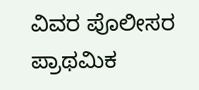ವಿವರ ಪೊಲೀಸರ ಪ್ರಾಥಮಿಕ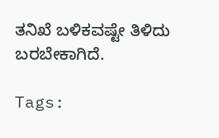ತನಿಖೆ ಬಳಿಕವಷ್ಟೇ ತಿಳಿದು ಬರಬೇಕಾಗಿದೆ.

Tags: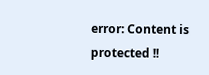error: Content is protected !!